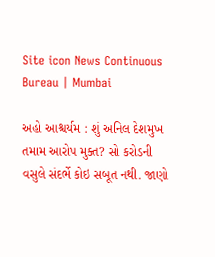Site icon News Continuous Bureau | Mumbai

અહો આશ્ચર્યમ : શું અનિલ દેશમુખ તમામ આરોપ મુક્ત? સો કરોડની વસુલે સંદર્ભે કોઇ સબૂત નથી. જાણો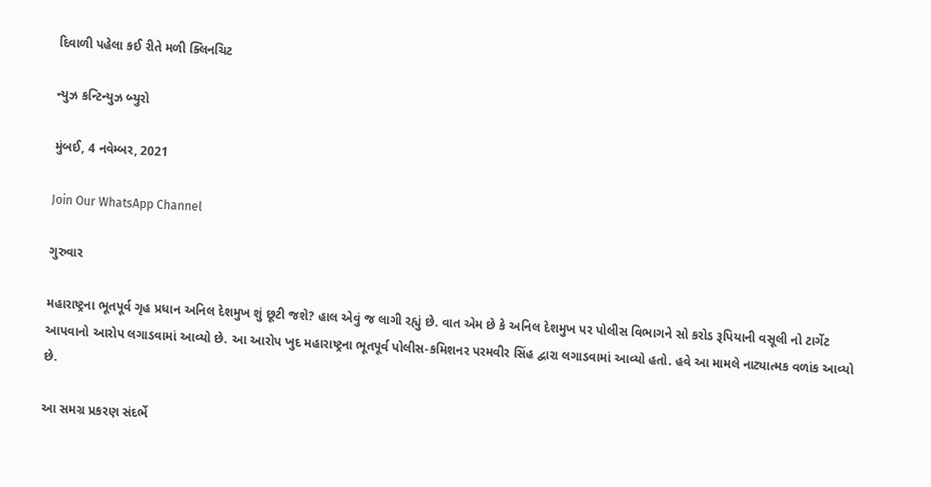દિવાળી પહેલા કઈ રીતે મળી ક્લિનચિટ

ન્યુઝ કન્ટિન્યુઝ બ્યુરો

મુંબઈ, 4 નવેમ્બર, 2021

Join Our WhatsApp Channel

ગુરુવાર

મહારાષ્ટ્રના ભૂતપૂર્વ ગૃહ પ્રધાન અનિલ દેશમુખ શું છૂટી જશે? હાલ એવું જ લાગી રહ્યું છે. વાત એમ છે કે અનિલ દેશમુખ પર પોલીસ વિભાગને સો કરોડ રૂપિયાની વસૂલી નો ટાર્ગેટ આપવાનો આરોપ લગાડવામાં આવ્યો છે. આ આરોપ ખુદ મહારાષ્ટ્રના ભૂતપૂર્વ પોલીસ-કમિશનર પરમવીર સિંહ દ્વારા લગાડવામાં આવ્યો હતો. હવે આ મામલે નાટ્યાત્મક વળાંક આવ્યો છે.

આ સમગ્ર પ્રકરણ સંદર્ભે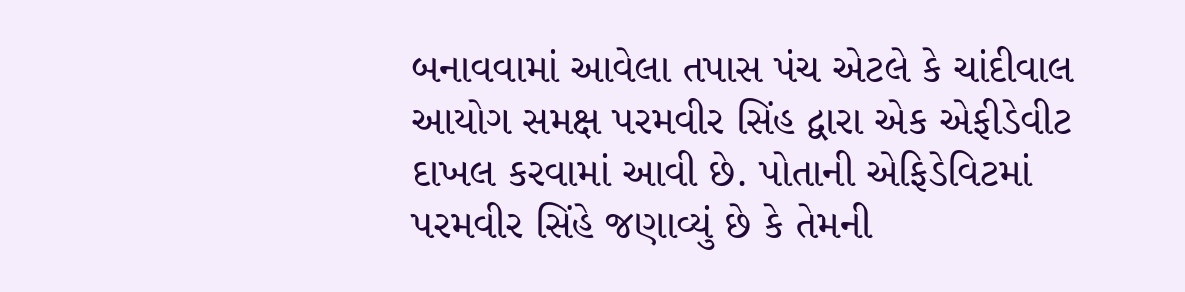બનાવવામાં આવેલા તપાસ પંચ એટલે કે ચાંદીવાલ આયોગ સમક્ષ પરમવીર સિંહ દ્વારા એક એફીડેવીટ દાખલ કરવામાં આવી છે. પોતાની એફિડેવિટમાં પરમવીર સિંહે જણાવ્યું છે કે તેમની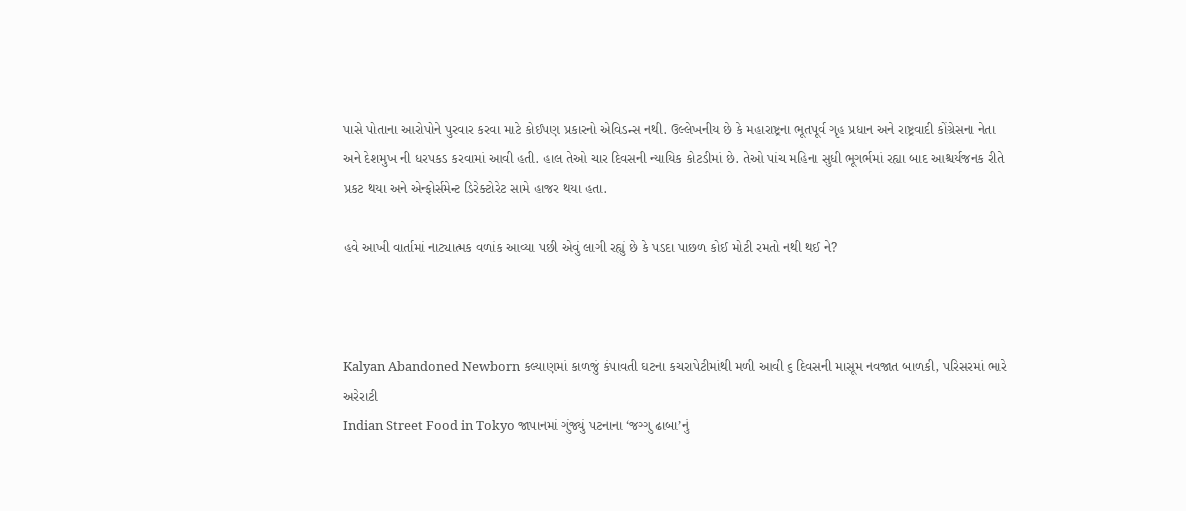પાસે પોતાના આરોપોને પુરવાર કરવા માટે કોઈપણ પ્રકારનો એવિડન્સ નથી. ઉલ્લેખનીય છે કે મહારાષ્ટ્રના ભૂતપૂર્વ ગૃહ પ્રધાન અને રાષ્ટ્રવાદી કોંગ્રેસના નેતા અને દેશમુખ ની ધરપકડ કરવામાં આવી હતી. હાલ તેઓ ચાર દિવસની ન્યાયિક કોટડીમાં છે. તેઓ પાંચ મહિના સુધી ભૂગર્ભમાં રહ્યા બાદ આશ્ચર્યજનક રીતે પ્રકટ થયા અને એન્ફોર્સમેન્ટ ડિરેક્ટોરેટ સામે હાજર થયા હતા.

હવે આખી વાર્તામાં નાટ્યાત્મક વળાંક આવ્યા પછી એવું લાગી રહ્યું છે કે પડદા પાછળ કોઈ મોટી રમતો નથી થઈ ને?



Kalyan Abandoned Newborn કલ્યાણમાં કાળજું કંપાવતી ઘટના કચરાપેટીમાંથી મળી આવી ૬ દિવસની માસૂમ નવજાત બાળકી, પરિસરમાં ભારે અરેરાટી
Indian Street Food in Tokyo જાપાનમાં ગુંજ્યું પટનાના ‘જગ્ગુ ઢાબા’નું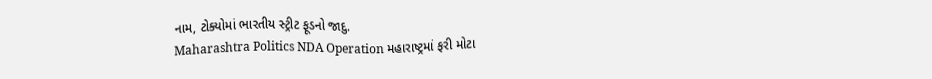નામ, ટોક્યોમાં ભારતીય સ્ટ્રીટ ફૂડનો જાદુ.
Maharashtra Politics NDA Operation મહારાષ્ટ્રમાં ફરી મોટા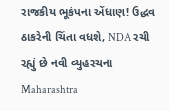રાજકીય ભૂકંપના એંધાણ! ઉદ્ધવ ઠાકરેની ચિંતા વધશે, NDA રચી રહ્યું છે નવી વ્યુહરચના
Maharashtra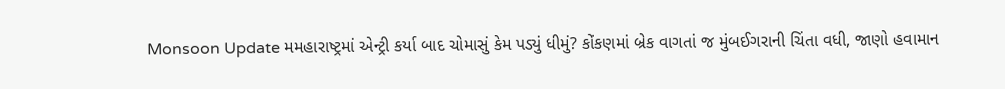Monsoon Update મમહારાષ્ટ્રમાં એન્ટ્રી કર્યા બાદ ચોમાસું કેમ પડ્યું ધીમું? કોંકણમાં બ્રેક વાગતાં જ મુંબઈગરાની ચિંતા વધી, જાણો હવામાન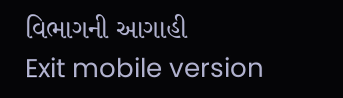વિભાગની આગાહી
Exit mobile version